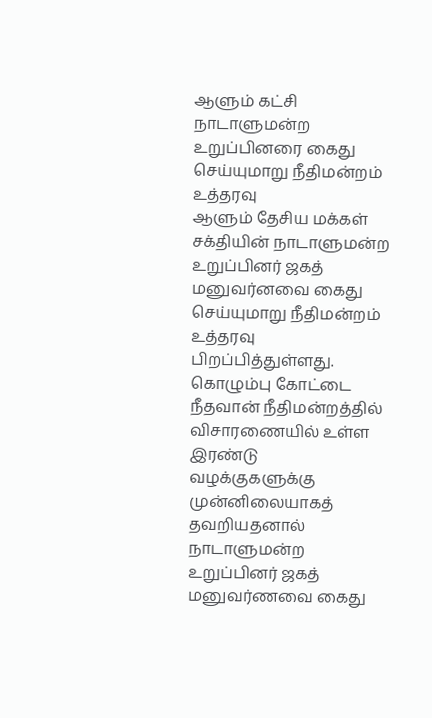ஆளும் கட்சி நாடாளுமன்ற உறுப்பினரை கைது செய்யுமாறு நீதிமன்றம் உத்தரவு
ஆளும் தேசிய மக்கள் சக்தியின் நாடாளுமன்ற உறுப்பினர் ஜகத் மனுவர்னவை கைது செய்யுமாறு நீதிமன்றம் உத்தரவு பிறப்பித்துள்ளது.
கொழும்பு கோட்டை நீதவான் நீதிமன்றத்தில் விசாரணையில் உள்ள இரண்டு வழக்குகளுக்கு முன்னிலையாகத் தவறியதனால் நாடாளுமன்ற உறுப்பினர் ஜகத் மனுவர்ணவை கைது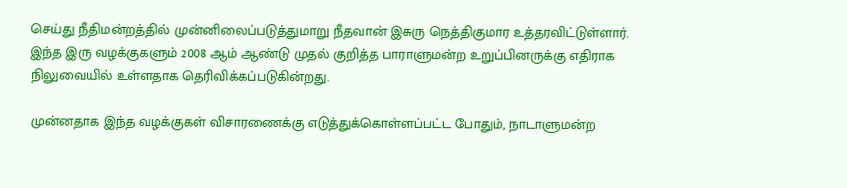செய்து நீதிமன்றத்தில் முன்னிலைப்படுத்துமாறு நீதவான் இசுரு நெத்திகுமார உத்தரவிட்டுள்ளார்.
இந்த இரு வழக்குகளும் 2008 ஆம் ஆண்டு முதல் குறித்த பாராளுமன்ற உறுப்பினருக்கு எதிராக நிலுவையில் உள்ளதாக தெரிவிக்கப்படுகின்றது.

முன்னதாக இந்த வழக்குகள் விசாரணைக்கு எடுத்துக்கொள்ளப்பட்ட போதும், நாடாளுமன்ற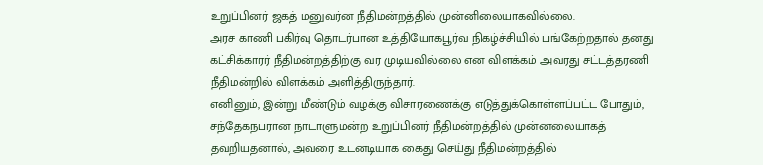உறுப்பினர் ஜகத் மனுவர்ன நீதிமன்றத்தில் முன்னிலையாகவில்லை.
அரச காணி பகிர்வு தொடர்பான உத்தியோகபூர்வ நிகழ்ச்சியில் பங்கேற்றதால் தனது கட்சிக்காரர் நீதிமன்றத்திற்கு வர முடியவில்லை என விளக்கம் அவரது சட்டத்தரணி நீதிமன்றில் விளக்கம் அளித்திருந்தார்.
எனினும், இன்று மீண்டும் வழக்கு விசாரணைக்கு எடுத்துக்கொள்ளப்பட்ட போதும், சந்தேகநபரான நாடாளுமன்ற உறுப்பினர் நீதிமன்றத்தில் முன்னலையாகத் தவறியதனால், அவரை உடனடியாக கைது செய்து நீதிமன்றத்தில்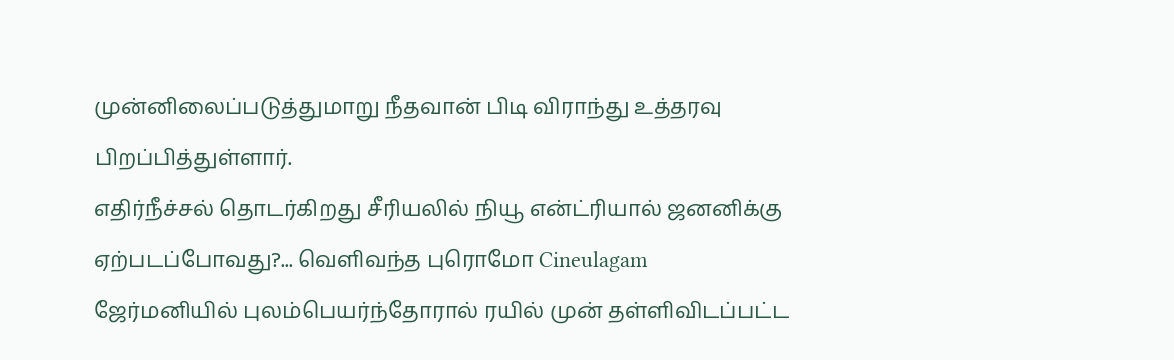முன்னிலைப்படுத்துமாறு நீதவான் பிடி விராந்து உத்தரவு பிறப்பித்துள்ளார்.
எதிர்நீச்சல் தொடர்கிறது சீரியலில் நியூ என்ட்ரியால் ஜனனிக்கு ஏற்படப்போவது?... வெளிவந்த புரொமோ Cineulagam
ஜேர்மனியில் புலம்பெயர்ந்தோரால் ரயில் முன் தள்ளிவிடப்பட்ட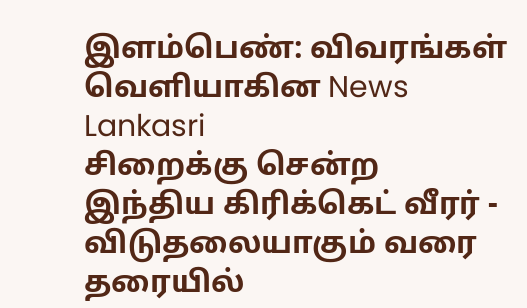இளம்பெண்: விவரங்கள் வெளியாகின News Lankasri
சிறைக்கு சென்ற இந்திய கிரிக்கெட் வீரர் - விடுதலையாகும் வரை தரையில்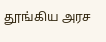தூங்கிய அரச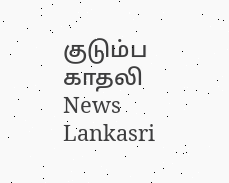குடும்ப காதலி News Lankasri